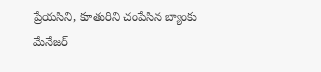ప్రేయసిని, కూతురిని చంపేసిన బ్యాంకు మేనేజర్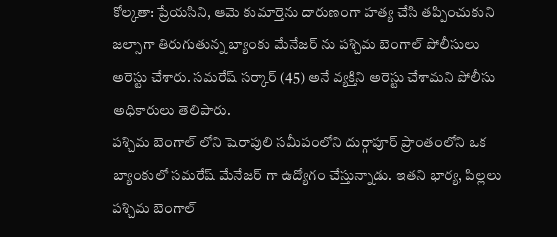కోల్కతా: ప్రేయసిని, ఆమె కుమార్తెను దారుణంగా హత్య చేసి తప్పించుకుని జల్సాగా తిరుగుతున్న బ్యాంకు మేనేజర్ ను పశ్చిమ బెంగాల్ పోలీసులు అరెస్టు చేశారు. సమరేష్ సర్కార్ (45) అనే వ్యక్తిని అరెస్టు చేశామని పోలీసు అధికారులు తెలిపారు.
పశ్చిమ బెంగాల్ లోని షెరాపులి సమీపంలోని దుర్గాపూర్ ప్రాంతంలోని ఒక బ్యాంకులో సమరేష్ మేనేజర్ గా ఉద్యోగం చేస్తున్నాడు. ఇతని భార్య, పిల్లలు పశ్చిమ బెంగాల్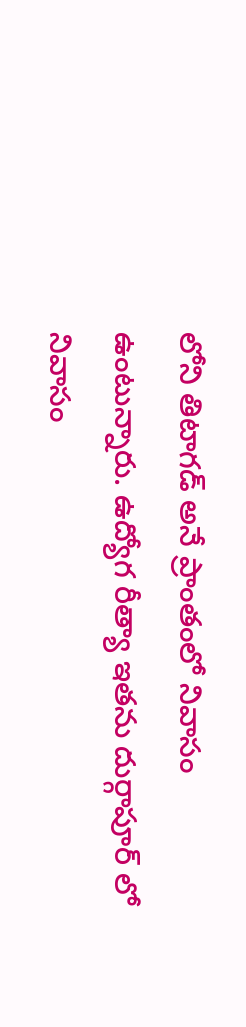లోని తిటాగడ్ అనే ప్రాంతంలో నివాసం ఉంటున్నారు. ఉద్యోగ రీత్యా ఇతను దుర్గాపూర్ లో నివాసం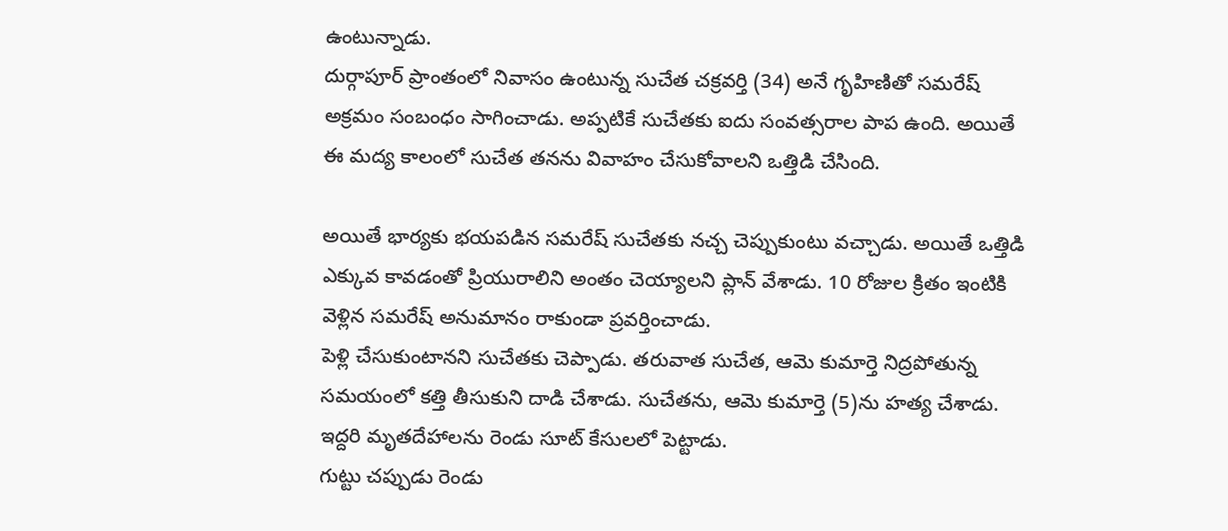ఉంటున్నాడు.
దుర్గాపూర్ ప్రాంతంలో నివాసం ఉంటున్న సుచేత చక్రవర్తి (34) అనే గృహిణితో సమరేష్ అక్రమం సంబంధం సాగించాడు. అప్పటికే సుచేతకు ఐదు సంవత్సరాల పాప ఉంది. అయితే ఈ మద్య కాలంలో సుచేత తనను వివాహం చేసుకోవాలని ఒత్తిడి చేసింది.

అయితే భార్యకు భయపడిన సమరేష్ సుచేతకు నచ్చ చెప్పుకుంటు వచ్చాడు. అయితే ఒత్తిడి ఎక్కువ కావడంతో ప్రియురాలిని అంతం చెయ్యాలని ప్లాన్ వేశాడు. 10 రోజుల క్రితం ఇంటికి వెళ్లిన సమరేష్ అనుమానం రాకుండా ప్రవర్తించాడు.
పెళ్లి చేసుకుంటానని సుచేతకు చెప్పాడు. తరువాత సుచేత, ఆమె కుమార్తె నిద్రపోతున్న సమయంలో కత్తి తీసుకుని దాడి చేశాడు. సుచేతను, ఆమె కుమార్తె (5)ను హత్య చేశాడు. ఇద్దరి మృతదేహాలను రెండు సూట్ కేసులలో పెట్టాడు.
గుట్టు చప్పుడు రెండు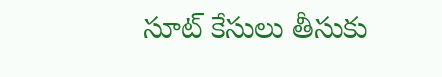సూట్ కేసులు తీసుకు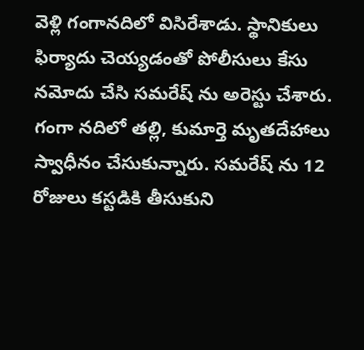వెళ్లి గంగానదిలో విసిరేశాడు. స్థానికులు ఫిర్యాదు చెయ్యడంతో పోలీసులు కేసు నమోదు చేసి సమరేష్ ను అరెస్టు చేశారు. గంగా నదిలో తల్లి, కుమార్తె మృతదేహాలు స్వాధీనం చేసుకున్నారు. సమరేష్ ను 12 రోజులు కస్టడికి తీసుకుని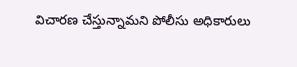విచారణ చేస్తున్నామని పోలీసు అధికారులు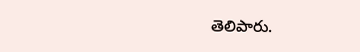తెలిపారు.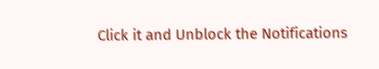Click it and Unblock the Notifications